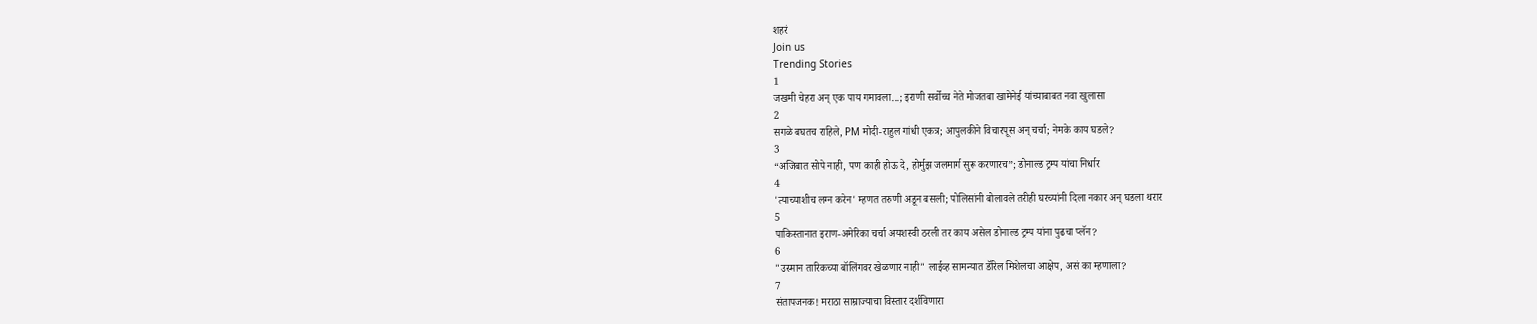शहरं
Join us
Trending Stories
1
जखमी चेहरा अन् एक पाय गमावला...; इराणी सर्वोच्च नेते मोजतबा खामेनेई यांच्याबाबत नवा खुलासा
2
सगळे बघतच राहिले, PM मोदी-राहुल गांधी एकत्र; आपुलकीने विचारपूस अन् चर्चा; नेमके काय घडले?
3
“अजिबात सोपे नाही, पण काही होऊ दे, होर्मुझ जलमार्ग सुरू करणारच”; डोनाल्ड ट्रम्प यांचा निर्धार
4
'त्याच्याशीच लग्न करेन' म्हणत तरुणी अडून बसली; पोलिसांनी बोलावले तरीही घरच्यांनी दिला नकार अन् घडला थरार
5
पाकिस्तानात इराण-अमेरिका चर्चा अयशस्वी ठरली तर काय असेल डोनाल्ड ट्रम्प यांना पुढचा प्लॅन?
6
"उस्मान तारिकच्या बॉलिंगवर खेळणार नाही" लाईव्ह सामन्यात डॅरिल मिशेलचा आक्षेप, असं का म्हणाला?
7
संतापजनक! मराठा साम्राज्याचा विस्तार दर्शविणारा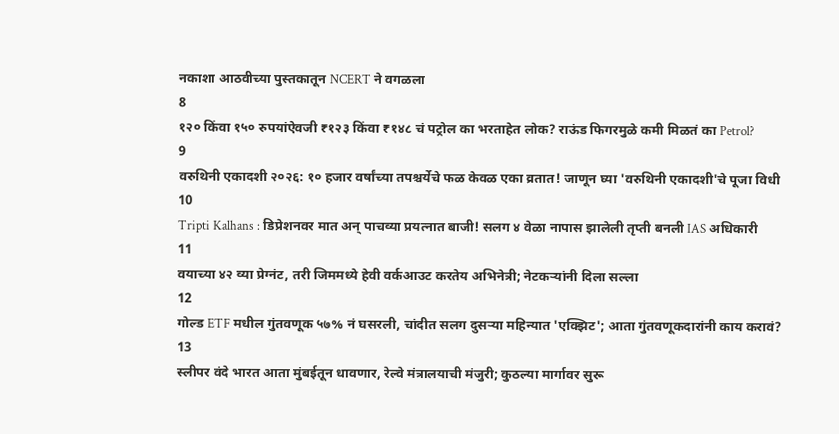नकाशा आठवीच्या पुस्तकातून NCERT ने वगळला
8
१२० किंवा १५० रुपयांऐवजी ₹१२३ किंवा ₹१४८ चं पट्रोल का भरताहेत लोक? राऊंड फिगरमुळे कमी मिळतं का Petrol?
9
वरुथिनी एकादशी २०२६: १० हजार वर्षांच्या तपश्चर्येचे फळ केवळ एका व्रतात! जाणून घ्या 'वरुथिनी एकादशी'चे पूजा विधी
10
Tripti Kalhans : डिप्रेशनवर मात अन् पाचव्या प्रयत्नात बाजी! सलग ४ वेळा नापास झालेली तृप्ती बनली IAS अधिकारी
11
वयाच्या ४२ व्या प्रेग्नंट, तरी जिममध्ये हेवी वर्कआउट करतेय अभिनेत्री; नेटकऱ्यांनी दिला सल्ला
12
गोल्ड ETF मधील गुंतवणूक ५७% नं घसरली, चांदीत सलग दुसऱ्या महिन्यात 'एक्झिट'; आता गुंतवणूकदारांनी काय करावं?
13
स्लीपर वंदे भारत आता मुंबईतून धावणार, रेल्वे मंत्रालयाची मंजुरी; कुठल्या मार्गावर सुरू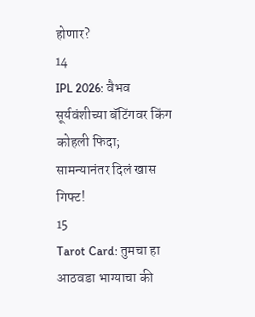होणार?
14
IPL 2026: वैभव सूर्यवंशीच्या बॅटिंगवर किंग कोहली फिदा; सामन्यानंतर दिलं खास गिफ्ट!
15
Tarot Card: तुमचा हा आठवडा भाग्याचा की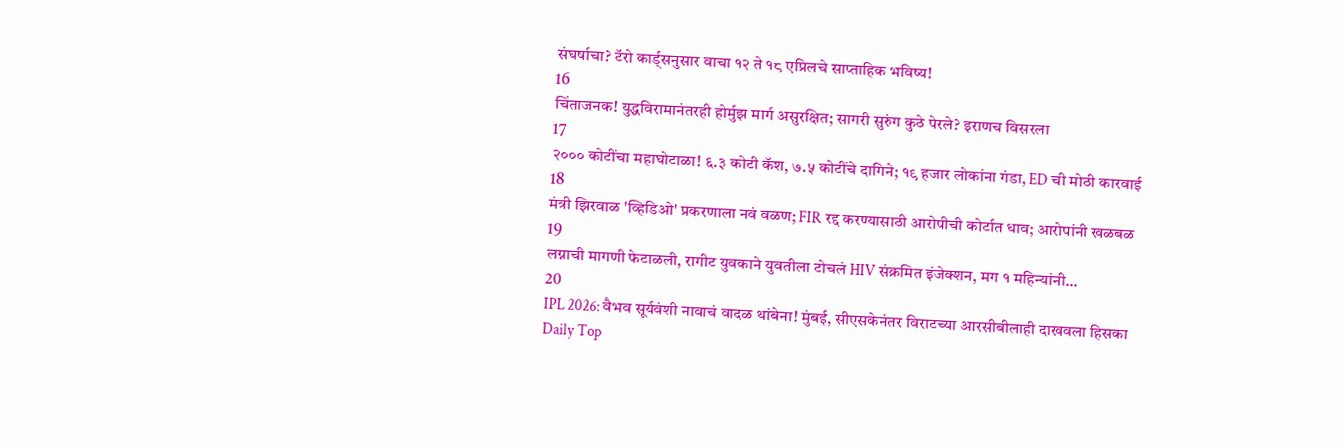संघर्षाचा? टॅरो कार्ड्सनुसार वाचा १२ ते १८ एप्रिलचे साप्ताहिक भविष्य!
16
चिंताजनक! युद्धविरामानंतरही होर्मुझ मार्ग असुरक्षित; सागरी सुरुंग कुठे पेरले? इराणच विसरला
17
२००० कोटींचा महाघोटाळा! ६.३ कोटी कॅश, ७.५ कोटींचे दागिने; १९ हजार लोकांना गंडा, ED ची मोठी कारवाई
18
मंत्री झिरवाळ 'व्हिडिओ' प्रकरणाला नवं वळण; FIR रद्द करण्यासाठी आरोपीची कोर्टात धाव; आरोपांनी खळबळ
19
लग्नाची मागणी फेटाळली, रागीट युवकाने युवतीला टोचलं HIV संक्रमित इंजेक्शन, मग १ महिन्यांनी...
20
IPL 2026: वैभव सूर्यवंशी नावाचं वादळ थांबेना! मुंबई, सीएसकेनंतर विराटच्या आरसीबीलाही दाखवला हिसका
Daily Top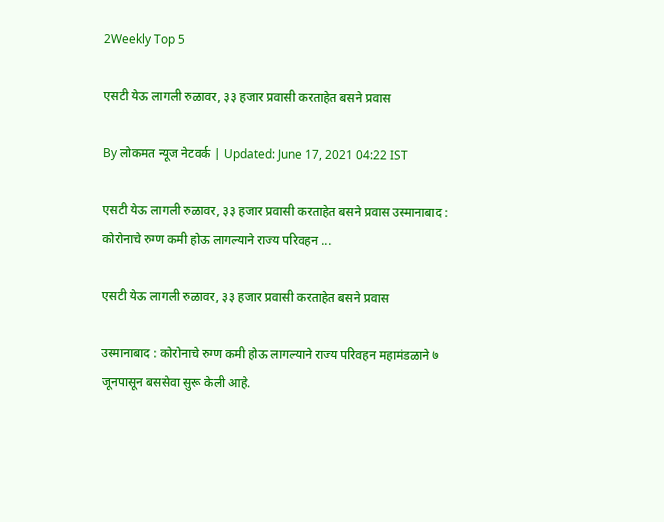2Weekly Top 5

एसटी येऊ लागली रुळावर, ३३ हजार प्रवासी करताहेत बसने प्रवास

By लोकमत न्यूज नेटवर्क | Updated: June 17, 2021 04:22 IST

एसटी येऊ लागली रुळावर, ३३ हजार प्रवासी करताहेत बसने प्रवास उस्मानाबाद : कोरोनाचे रुग्ण कमी होऊ लागल्याने राज्य परिवहन ...

एसटी येऊ लागली रुळावर, ३३ हजार प्रवासी करताहेत बसने प्रवास

उस्मानाबाद : कोरोनाचे रुग्ण कमी होऊ लागल्याने राज्य परिवहन महामंडळाने ७ जूनपासून बससेवा सुरू केली आहे.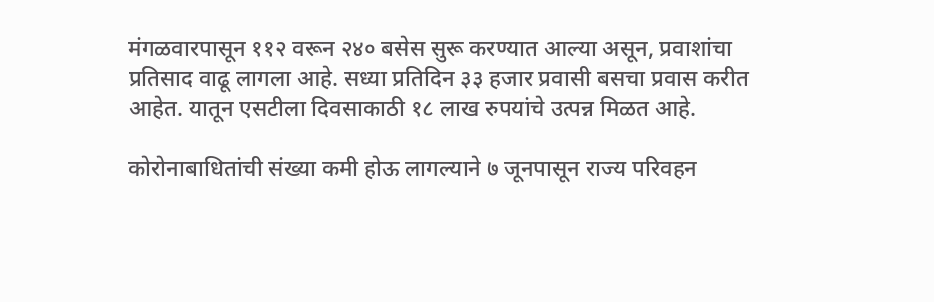मंगळवारपासून ११२ वरून २४० बसेस सुरू करण्यात आल्या असून, प्रवाशांचा प्रतिसाद वाढू लागला आहे. सध्या प्रतिदिन ३३ हजार प्रवासी बसचा प्रवास करीत आहेत. यातून एसटीला दिवसाकाठी १८ लाख रुपयांचे उत्पन्न मिळत आहे.

कोरोनाबाधितांची संख्या कमी होऊ लागल्याने ७ जूनपासून राज्य परिवहन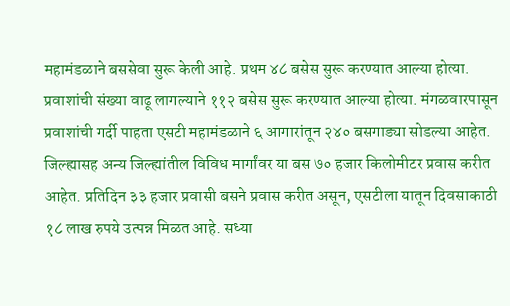महामंडळाने बससेवा सुरू केली आहे. प्रथम ४८ बसेस सुरू करण्यात आल्या होत्या. प्रवाशांची संख्या वाढू लागल्याने ११२ बसेस सुरू करण्यात आल्या होत्या. मंगळवारपासून प्रवाशांची गर्दी पाहता एसटी महामंडळाने ६ आगारांतून २४० बसगाड्या सोडल्या आहेत. जिल्ह्यासह अन्य जिल्ह्यांतील विविध मार्गांवर या बस ७० हजार किलोमीटर प्रवास करीत आहेत. प्रतिदिन ३३ हजार प्रवासी बसने प्रवास करीत असून, एसटीला यातून दिवसाकाठी १८ लाख रुपये उत्पन्न मिळत आहे. सध्या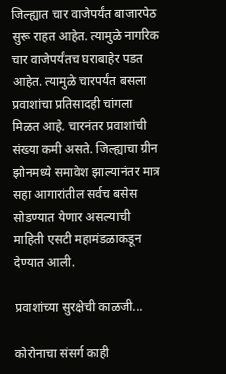जिल्ह्यात चार वाजेपर्यंत बाजारपेठ सुरू राहत आहेत. त्यामुळे नागरिक चार वाजेपर्यंतच घराबाहेर पडत आहेत. त्यामुळे चारपर्यंत बसला प्रवाशांचा प्रतिसादही चांगला मिळत आहे. चारनंतर प्रवाशांची संख्या कमी असते. जिल्ह्याचा ग्रीन झोनमध्ये समावेश झाल्यानंतर मात्र सहा आगारांतील सर्वच बसेस सोडण्यात येणार असल्याची माहिती एसटी महामंडळाकडून देण्यात आली.

प्रवाशांच्या सुरक्षेची काळजी...

कोरोनाचा संसर्ग काही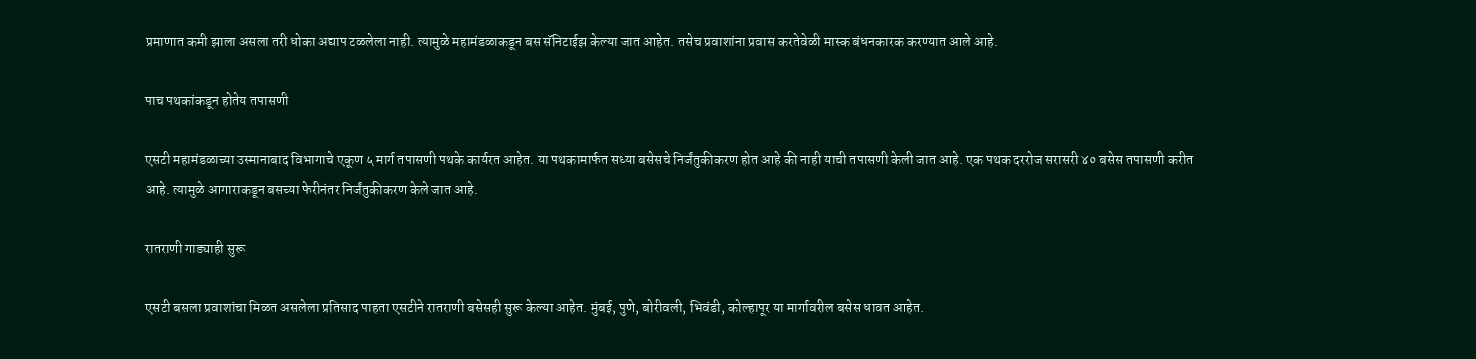प्रमाणात कमी झाला असला तरी धोका अद्याप टळलेला नाही. त्यामुळे महामंडळाकडून बस सॅनिटाईझ केल्या जात आहेत. तसेच प्रवाशांना प्रवास करतेवेळी मास्क बंधनकारक करण्यात आले आहे.

पाच पथकांकडून होतेय तपासणी

एसटी महामंडळाच्या उस्मानाबाद विभागाचे एकूण ५ मार्ग तपासणी पथके कार्यरत आहेत. या पथकामार्फत सध्या बसेसचे निर्जंतुकीकरण होत आहे की नाही याची तपासणी केली जात आहे. एक पथक दररोज सरासरी ४० बसेस तपासणी करीत आहे. त्यामुळे आगाराकडून बसच्या फेरीनंतर निर्जंतुकीकरण केले जात आहे.

रातराणी गाड्याही सुरू

एसटी बसला प्रवाशांचा मिळत असलेला प्रतिसाद पाहता एसटीने रातराणी बसेसही सुरू केल्या आहेत. मुंबई, पुणे, बोरीवली, भिवंडी, कोल्हापूर या मार्गावरील बसेस धावत आहेत.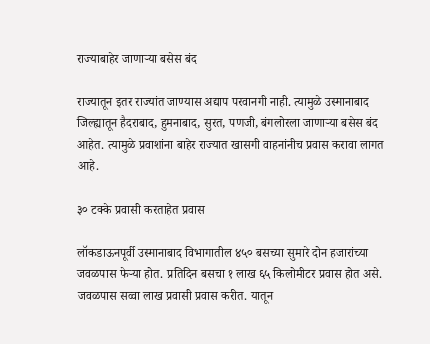राज्याबाहेर जाणाऱ्या बसेस बंद

राज्यातून इतर राज्यांत जाण्यास अद्याप परवानगी नाही. त्यामुळे उस्मानाबाद जिल्ह्यातून हैदराबाद, हुमनाबाद, सुरत, पणजी, बंगलोरला जाणाऱ्या बसेस बंद आहेत. त्यामुळे प्रवाशांना बाहेर राज्यात खासगी वाहनांनीच प्रवास करावा लागत आहे.

३० टक्के प्रवासी करताहेत प्रवास

लॉकडाऊनपूर्वी उस्मानाबाद विभागातील ४५० बसच्या सुमारे दोन हजारांच्या जवळपास फेऱ्या होत. प्रतिदिन बसचा १ लाख ६५ किलोमीटर प्रवास होत असे. जवळपास सव्वा लाख प्रवासी प्रवास करीत. यातून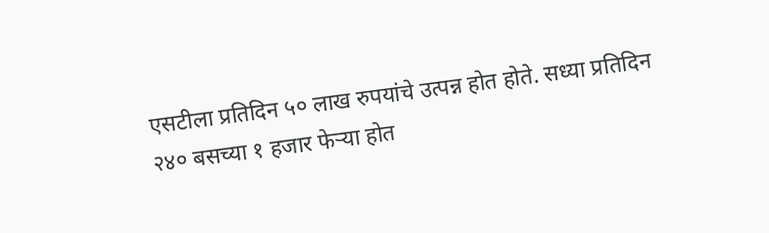एसटीला प्रतिदिन ५० लाख रुपयांचे उत्पन्न होत होते. सध्या प्रतिदिन २४० बसच्या १ हजार फेऱ्या होत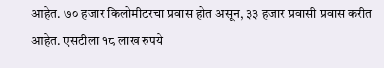आहेत. ७० हजार किलोमीटरचा प्रवास होत असून, ३३ हजार प्रवासी प्रवास करीत आहेत. एसटीला १८ लाख रुपये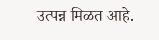उत्पन्न मिळत आहे.